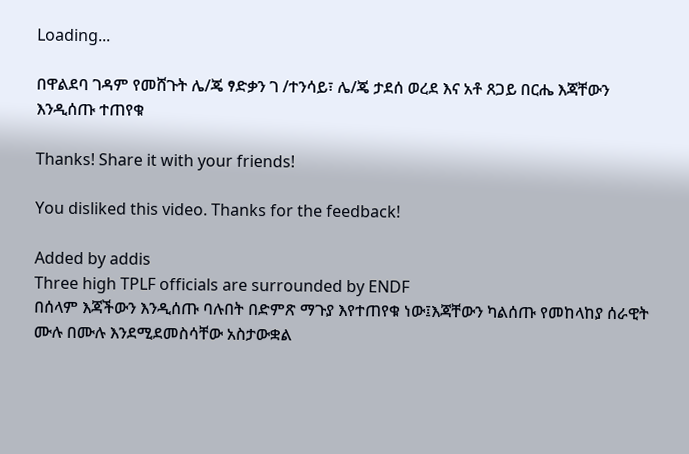Loading...

በዋልደባ ገዳም የመሸጉት ሌ/ጄ ፃድቃን ገ /ተንሳይ፣ ሌ/ጄ ታደሰ ወረደ እና አቶ ጸጋይ በርሔ እጃቸውን እንዲሰጡ ተጠየቁ

Thanks! Share it with your friends!

You disliked this video. Thanks for the feedback!

Added by addis
Three high TPLF officials are surrounded by ENDF
በሰላም እጃችውን እንዲሰጡ ባሉበት በድምጽ ማጉያ እየተጠየቁ ነው፤እጃቸውን ካልሰጡ የመከላከያ ሰራዊት ሙሉ በሙሉ እንደሚደመስሳቸው አስታውቋል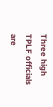Three high TPLF officials are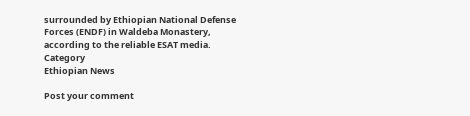surrounded by Ethiopian National Defense Forces (ENDF) in Waldeba Monastery, according to the reliable ESAT media.
Category
Ethiopian News

Post your comment